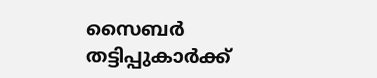സൈബർ തട്ടിപ്പുകാർക്ക്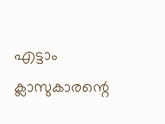എട്ടാം ക്ലാസുകാരന്റെ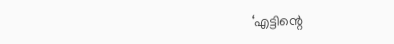‘എട്ടിന്റെ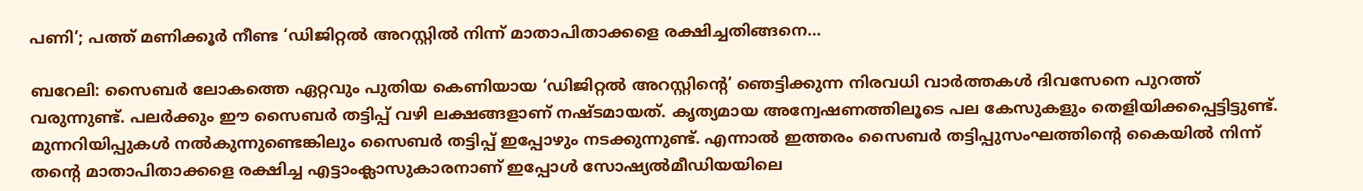പണി’; പത്ത് മണിക്കൂർ നീണ്ട ‘ഡിജിറ്റൽ അറസ്റ്റില്‍‌ നിന്ന് മാതാപിതാക്കളെ രക്ഷിച്ചതിങ്ങനെ…

ബറേലി: സൈബർ ലോകത്തെ ഏറ്റവും പുതിയ കെണിയായ ‘ഡിജിറ്റൽ അറസ്റ്റിന്റെ’ ഞെട്ടിക്കുന്ന നിരവധി വാര്‍ത്തകള്‍ ദിവസേനെ പുറത്ത് വരുന്നുണ്ട്. പലര്‍ക്കും ഈ സൈബര്‍ തട്ടിപ്പ് വഴി ലക്ഷങ്ങളാണ് നഷ്ടമായത്. കൃത്യമായ അന്വേഷണത്തിലൂടെ പല കേസുകളും തെളിയിക്കപ്പെട്ടിട്ടുണ്ട്. മുന്നറിയിപ്പുകള്‍ നല്‍കുന്നുണ്ടെങ്കിലും സൈബര്‍ തട്ടിപ്പ് ഇപ്പോഴും നടക്കുന്നുണ്ട്. എന്നാല്‍ ഇത്തരം സൈബര്‍ തട്ടിപ്പുസംഘത്തിന്‍റെ കൈയില്‍ നിന്ന് തന്‍റെ മാതാപിതാക്കളെ രക്ഷിച്ച എട്ടാംക്ലാസുകാരനാണ് ഇപ്പോള്‍ സോഷ്യല്‍മീഡിയയിലെ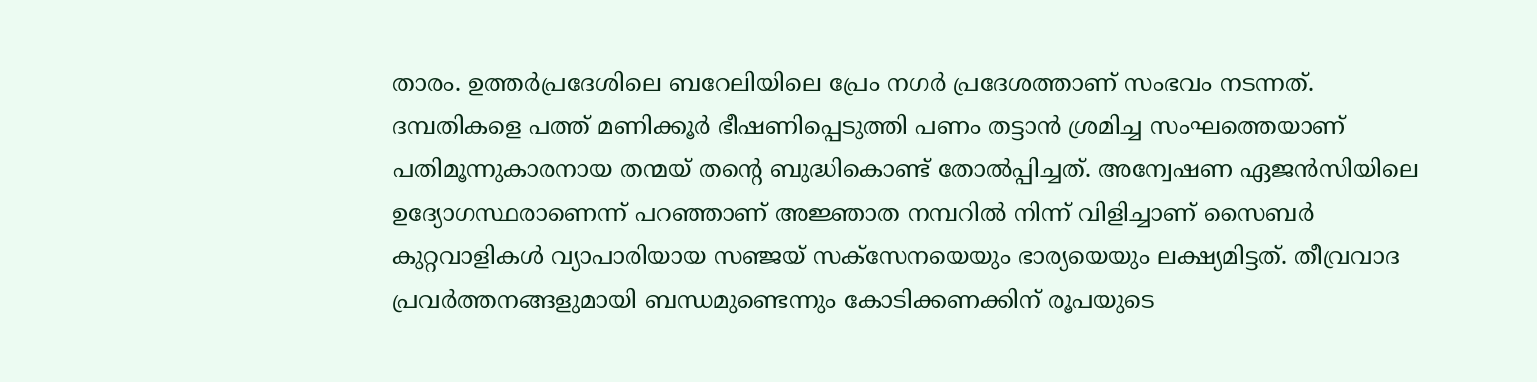താരം. ഉത്തർപ്രദേശിലെ ബറേലിയിലെ പ്രേം നഗർ പ്രദേശത്താണ് സംഭവം നടന്നത്. ദമ്പതികളെ പത്ത് മണിക്കൂര്‍ ഭീഷണിപ്പെടുത്തി പണം തട്ടാന്‍ ശ്രമിച്ച സംഘത്തെയാണ് പതിമൂന്നുകാരനായ തന്മയ് തന്‍റെ ബുദ്ധികൊണ്ട് തോല്‍പ്പിച്ചത്. അന്വേഷണ ഏജൻസിയിലെ ഉദ്യോഗസ്ഥരാണെന്ന് പറഞ്ഞാണ് അജ്ഞാത നമ്പറിൽ നിന്ന് വിളിച്ചാണ് സൈബർ കുറ്റവാളികൾ വ്യാപാരിയായ സഞ്ജയ് സക്സേനയെയും ഭാര്യയെയും ലക്ഷ്യമിട്ടത്. തീവ്രവാദ പ്രവർത്തനങ്ങളുമായി ബന്ധമുണ്ടെന്നും കോടിക്കണക്കിന് രൂപയുടെ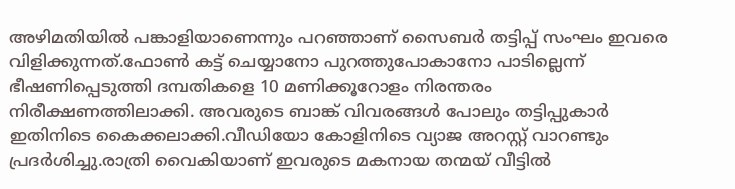അഴിമതിയിൽ പങ്കാളിയാണെന്നും പറഞ്ഞാണ് സൈബർ തട്ടിപ്പ് സംഘം ഇവരെ വിളിക്കുന്നത്.ഫോൺ കട്ട് ചെയ്യാനോ പുറത്തുപോകാനോ പാടില്ലെന്ന് ഭീഷണിപ്പെടുത്തി ദമ്പതികളെ 10 മണിക്കൂറോളം നിരന്തരം നിരീക്ഷണത്തിലാക്കി. അവരുടെ ബാങ്ക് വിവരങ്ങൾ പോലും തട്ടിപ്പുകാർ ഇതിനിടെ കൈക്കലാക്കി.വീഡിയോ കോളിനിടെ വ്യാജ അറസ്റ്റ് വാറണ്ടും പ്രദര്‍ശിച്ചു.രാത്രി വൈകിയാണ് ഇവരുടെ മകനായ തന്മയ് വീട്ടിൽ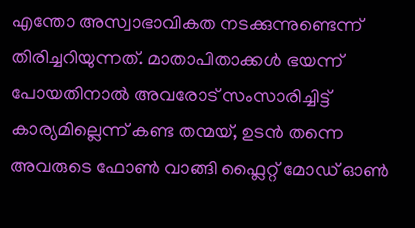എന്തോ അസ്വാഭാവികത നടക്കുന്നുണ്ടെന്ന് തിരിച്ചറിയുന്നത്. മാതാപിതാക്കൾ ഭയന്ന് പോയതിനാൽ അവരോട് സംസാരിച്ചിട്ട് കാര്യമില്ലെന്ന് കണ്ട തന്മയ്, ഉടൻ തന്നെ അവരുടെ ഫോൺ വാങ്ങി ഫ്ലൈറ്റ് മോഡ് ഓൺ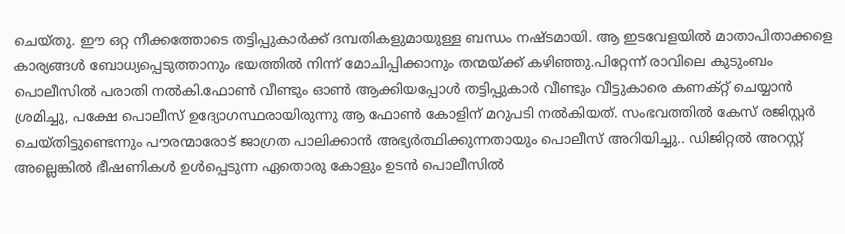ചെയ്തു. ഈ ഒറ്റ നീക്കത്തോടെ തട്ടിപ്പുകാർക്ക് ദമ്പതികളുമായുള്ള ബന്ധം നഷ്ടമായി. ആ ഇടവേളയിൽ മാതാപിതാക്കളെ കാര്യങ്ങൾ ബോധ്യപ്പെടുത്താനും ഭയത്തിൽ നിന്ന് മോചിപ്പിക്കാനും തന്മയ്ക്ക് കഴിഞ്ഞു.പിറ്റേന്ന് രാവിലെ കുടുംബം പൊലീസിൽ പരാതി നൽകി.ഫോൺ വീണ്ടും ഓൺ ആക്കിയപ്പോൾ തട്ടിപ്പുകാർ വീണ്ടും വീട്ടുകാരെ കണക്റ്റ് ചെയ്യാൻ ശ്രമിച്ചു, പക്ഷേ പൊലീസ് ഉദ്യോഗസ്ഥരായിരുന്നു ആ ഫോണ്‍ കോളിന് മറുപടി നല്‍കിയത്. സംഭവത്തില്‍ കേസ് രജിസ്റ്റർ ചെയ്തിട്ടുണ്ടെന്നും പൗരന്മാരോട് ജാഗ്രത പാലിക്കാൻ അഭ്യർത്ഥിക്കുന്നതായും പൊലീസ് അറിയിച്ചു.. ഡിജിറ്റൽ അറസ്റ്റ് അല്ലെങ്കിൽ ഭീഷണികൾ ഉൾപ്പെടുന്ന ഏതൊരു കോളും ഉടൻ പൊലീസിൽ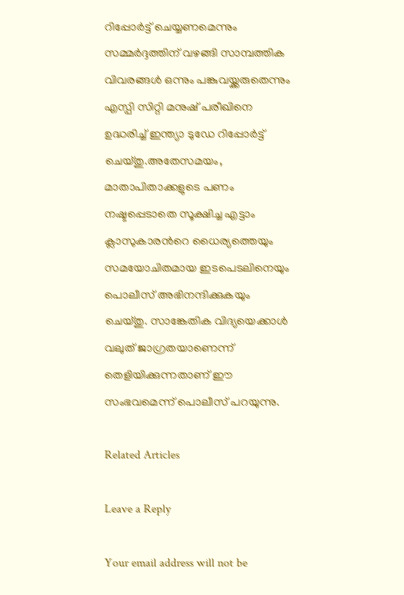റിപ്പോർട്ട് ചെയ്യണമെന്നും സമ്മർദ്ദത്തിന് വഴങ്ങി സാമ്പത്തിക വിവരങ്ങൾ ഒന്നും പങ്കുവയ്ക്കരുതെന്നും എസ്പി സിറ്റി മനുഷ് പരീഖിനെ ഉദ്ധരിച്ച് ഇന്ത്യാ ടുഡേ റിപ്പോര്‍ട്ട് ചെയ്തു.അതേസമയം, മാതാപിതാക്കളുടെ പണം നഷ്ടപ്പെടാതെ സൂക്ഷിച്ച എട്ടാം ക്ലാസുകാരന്‍റെ ധൈര്യത്തെയും സമയോചിതമായ ഇടപെടലിനെയും പൊലീസ് അഭിനന്ദിക്കുകയും ചെയ്തു. സാങ്കേതിക വിദ്യയെക്കാൾ വലുത് ജാഗ്രതയാണെന്ന് തെളിയിക്കുന്നതാണ് ഈ സംഭവമെന്ന് പൊലീസ് പറയുന്നു.

Related Articles

Leave a Reply

Your email address will not be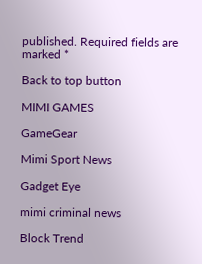published. Required fields are marked *

Back to top button

MIMI GAMES

GameGear

Mimi Sport News

Gadget Eye

mimi criminal news

Block Trend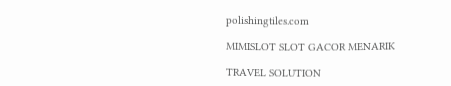polishingtiles.com

MIMISLOT SLOT GACOR MENARIK

TRAVEL SOLUTION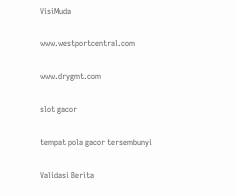VisiMuda

www.westportcentral.com

www.drygmt.com

slot gacor

tempat pola gacor tersembunyi

Validasi Berita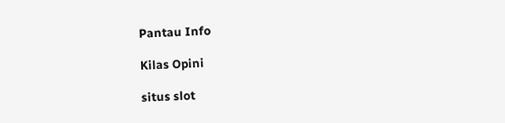Pantau Info

Kilas Opini

situs slot